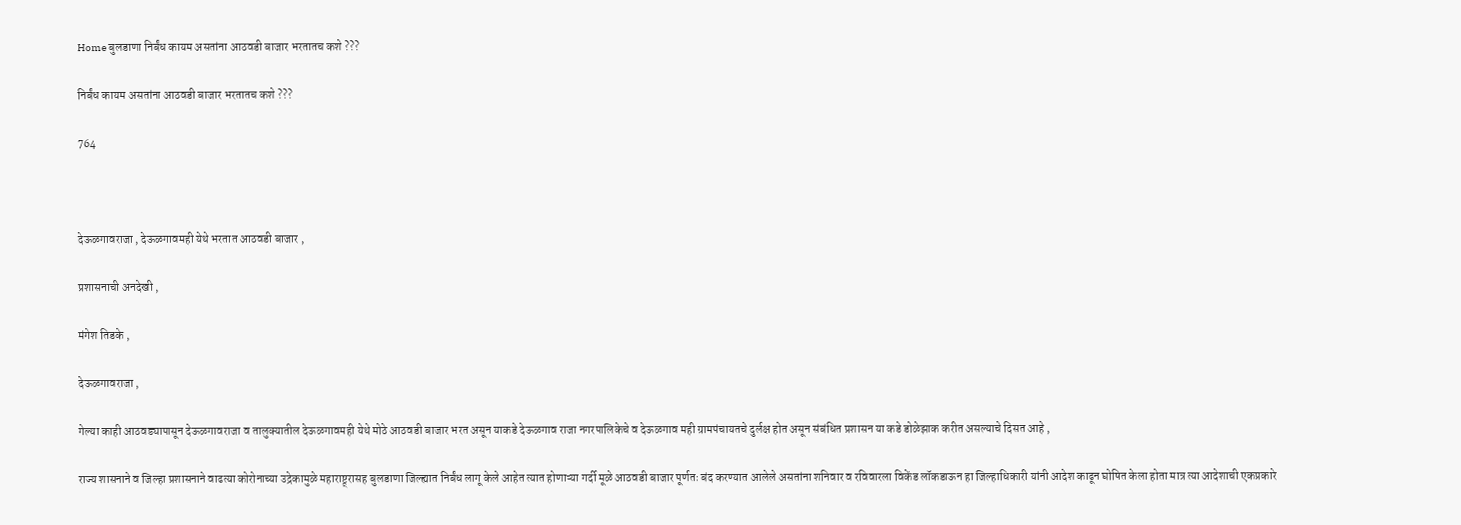Home बुलडाणा निर्बंध कायम असतांना आठवडी बाजार भरतातच कशे ???

निर्बंध कायम असतांना आठवडी बाजार भरतातच कशे ???

764



देऊळगावराजा , देऊळगावमही येथे भरतात आठवडी बाजार ,

प्रशासनाची अनदेखी ,

मंगेश तिडके ,

देऊळगावराजा ,

गेल्या काही आठवड्यापासून देऊळगावराजा व तालुक्यातील देऊळगावमही येथे मोठे आठवडी बाजार भरत असून याकडे देऊळगाव राजा नगरपालिकेचे व देऊळगाव मही ग्रामपंचायतचे दुर्लक्ष होत असून संबंधित प्रशासन या कडे डोळेझाक करीत असल्याचे दिसत आहे ,

राज्य शासनाने व जिल्हा प्रशासनाने वाढत्या कोरोनाच्या उद्रेकामुळे महाराष्ट्र्रासह बुलडाणा जिल्ह्यात निर्बंध लागू केले आहेत त्यात होणाऱ्या गर्दी मूळे आठवडी बाजार पूर्णतः बंद करण्यात आलेले असतांना शनिवार व रविवारला विकेंड लॉकडाऊन हा जिल्हाधिकारी यांनी आदेश काढून घोषित केला होता मात्र त्या आदेशाची एकप्रकारे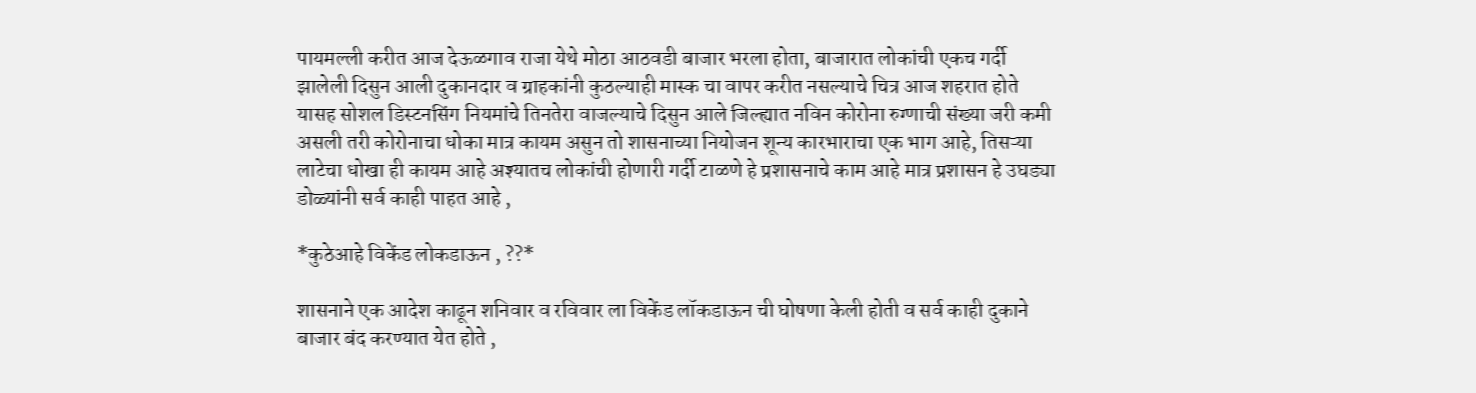पायमल्ली करीत आज देऊळगाव राजा येथे मोठा आठवडी बाजार भरला होता, बाजारात लोकांची एकच गर्दी झालेली दिसुन आली दुकानदार व ग्राहकांनी कुठल्याही मास्क चा वापर करीत नसल्याचे चित्र आज शहरात होते यासह सोशल डिस्टनसिंग नियमांचे तिनतेरा वाजल्याचे दिसुन आले जिल्ह्यात नविन कोरोना रुग्णाची संख्या जरी कमी असली तरी कोरोनाचा धोका मात्र कायम असुन तो शासनाच्या नियोजन शून्य कारभाराचा एक भाग आहे, तिसऱ्या लाटेचा धोखा ही कायम आहे अश्यातच लोकांची होणारी गर्दी टाळणे हे प्रशासनाचे काम आहे मात्र प्रशासन हे उघड्या डोळ्यांनी सर्व काही पाहत आहे ,

*कुठेआहे विकेंड लोकडाऊन , ??*

शासनाने एक आदेश काढून शनिवार व रविवार ला विकेंड लॉकडाऊन ची घोषणा केली होती व सर्व काही दुकाने बाजार बंद करण्यात येत होते ,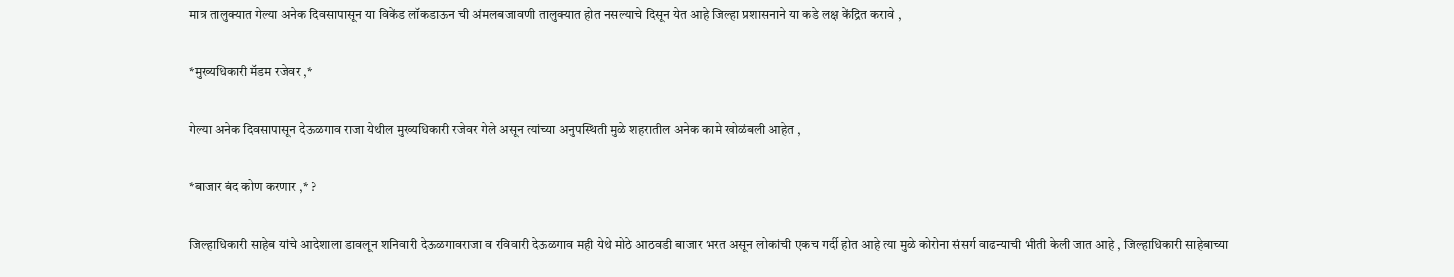मात्र तालुक्यात गेल्या अनेक दिवसापासून या विकेंड लॉकडाऊन ची अंमलबजावणी तालुक्यात होत नसल्याचे दिसून येत आहे जिल्हा प्रशासनाने या कडे लक्ष केंद्रित करावे ,

*मुख्यधिकारी मॅडम रजेवर ,*

गेल्या अनेक दिवसापासून देऊळगाव राजा येथील मुख्यधिकारी रजेवर गेले असून त्यांच्या अनुपस्थिती मुळे शहरातील अनेक कामे खोळंबली आहेत ,

*बाजार बंद कोण करणार ,* ?

जिल्हाधिकारी साहेब यांचे आदेशाला डावलून शनिवारी देऊळगावराजा व रविवारी देऊळगाव मही येथे मोठे आठवडी बाजार भरत असून लोकांची एकच गर्दी होत आहे त्या मुळे कोरोना संसर्ग वाढन्याची भीती केली जात आहे , जिल्हाधिकारी साहेबाच्या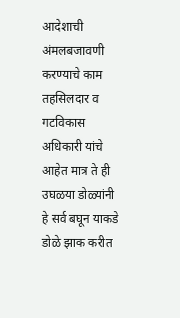आदेशाची अंमलबजावणी करण्याचे काम तहसिलदार व गटविकास अधिकारी यांचे आहेत मात्र ते ही उघळया डोळ्यांनी हे सर्व बघून याकडे डोळे झाक करीत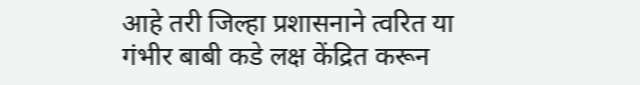आहे तरी जिल्हा प्रशासनाने त्वरित या गंभीर बाबी कडे लक्ष केंद्रित करून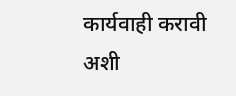कार्यवाही करावी अशी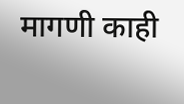मागणी काही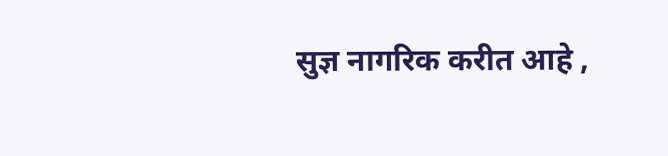सुज्ञ नागरिक करीत आहे ,